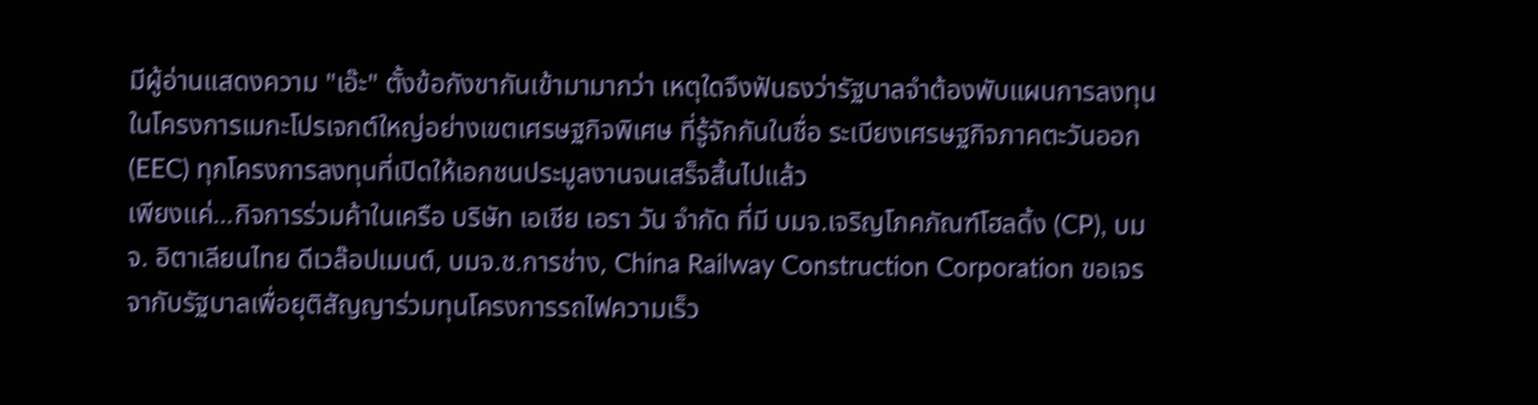มีผู้อ่านแสดงความ "เอ๊ะ" ตั้งข้อกังขากันเข้ามามากว่า เหตุใดจึงฟันธงว่ารัฐบาลจำต้องพับแผนการลงทุนในโครงการเมกะโปรเจกต์ใหญ่อย่างเขตเศรษฐกิจพิเศษ ที่รู้จักกันในชื่อ ระเบียงเศรษฐกิจภาคตะวันออก (EEC) ทุกโครงการลงทุนที่เปิดให้เอกชนประมูลงานจนเสร็จสิ้นไปแล้ว
เพียงแค่…กิจการร่วมค้าในเครือ บริษัท เอเชีย เอรา วัน จำกัด ที่มี บมจ.เจริญโภคภัณฑ์โฮลดิ้ง (CP), บมจ. อิตาเลียนไทย ดีเวล๊อปเมนต์, บมจ.ช.การช่าง, China Railway Construction Corporation ขอเจรจากับรัฐบาลเพื่อยุติสัญญาร่วมทุนโครงการรถไฟความเร็ว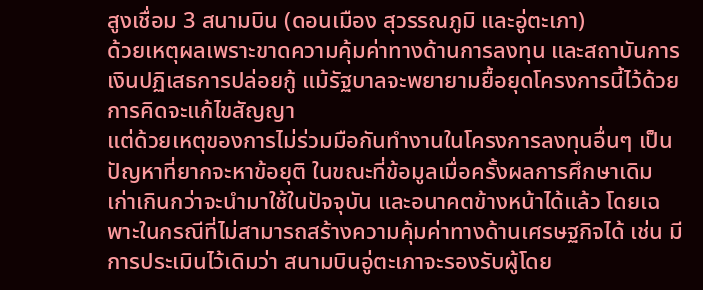สูงเชื่อม 3 สนามบิน (ดอนเมือง สุวรรณภูมิ และอู่ตะเภา)
ด้วยเหตุผลเพราะขาดความคุ้มค่าทางด้านการลงทุน และสถาบันการเงินปฏิเสธการปล่อยกู้ แม้รัฐบาลจะพยายามยื้อยุดโครงการนี้ไว้ด้วยการคิดจะแก้ไขสัญญา
แต่ด้วยเหตุของการไม่ร่วมมือกันทำงานในโครงการลงทุนอื่นๆ เป็นปัญหาที่ยากจะหาข้อยุติ ในขณะที่ข้อมูลเมื่อครั้งผลการศึกษาเดิม เก่าเกินกว่าจะนำมาใช้ในปัจจุบัน และอนาคตข้างหน้าได้แล้ว โดยเฉพาะในกรณีที่ไม่สามารถสร้างความคุ้มค่าทางด้านเศรษฐกิจได้ เช่น มีการประเมินไว้เดิมว่า สนามบินอู่ตะเภาจะรองรับผู้โดย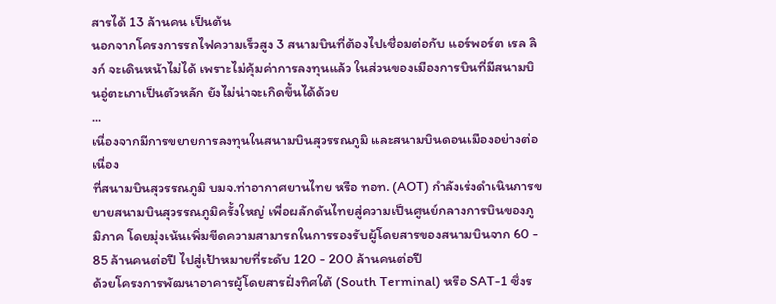สารได้ 13 ล้านคน เป็นต้น
นอกจากโครงการรถไฟความเร็วสูง 3 สนามบินที่ต้องไปเชื่อมต่อกับ แอร์พอร์ต เรล ลิงก์ จะเดินหน้าไม่ได้ เพราะไม่คุ้มค่าการลงทุนแล้ว ในส่วนของเมืองการบินที่มีสนามบินอู่ตะเภาเป็นตัวหลัก ยังไม่น่าจะเกิดขึ้นได้ด้วย
...
เนื่องจากมีการขยายการลงทุนในสนามบินสุวรรณภูมิ และสนามบินดอนเมืองอย่างต่อเนื่อง
ที่สนามบินสุวรรณภูมิ บมจ.ท่าอากาศยานไทย หรือ ทอท. (AOT) กำลังเร่งดำเนินการขยายสนามบินสุวรรณภูมิครั้งใหญ่ เพื่อผลักดันไทยสู่ความเป็นศูนย์กลางการบินของภูมิภาค โดยมุ่งเน้นเพิ่มขีดความสามารถในการรองรับผู้โดยสารของสนามบินจาก 60 - 85 ล้านคนต่อปี ไปสู่เป้าหมายที่ระดับ 120 - 200 ล้านคนต่อปี
ด้วยโครงการพัฒนาอาคารผู้โดยสารฝั่งทิศใต้ (South Terminal) หรือ SAT-1 ซึ่งร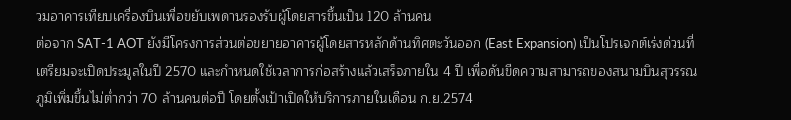วมอาคารเทียบเครื่องบินเพื่อขยับเพดานรองรับผู้โดยสารขึ้นเป็น 120 ล้านคน
ต่อจาก SAT-1 AOT ยังมีโครงการส่วนต่อขยายอาคารผู้โดยสารหลักด้านทิศตะวันออก (East Expansion) เป็นโปรเจกต์เร่งด่วนที่เตรียมจะเปิดประมูลในปี 2570 และกำหนดใช้เวลาการก่อสร้างแล้วเสร็จภายใน 4 ปี เพื่อดันขีดความสามารถของสนามบินสุวรรณภูมิเพิ่มขึ้นไม่ต่ำกว่า 70 ล้านคนต่อปี โดยตั้งเป้าเปิดให้บริการภายในเดือน ก.ย.2574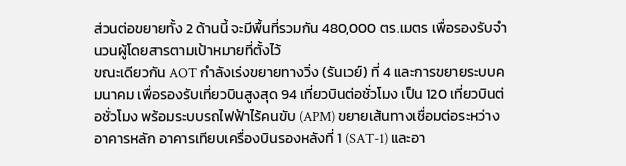ส่วนต่อขยายทั้ง 2 ด้านนี้ จะมีพื้นที่รวมกัน 480,000 ตร.เมตร เพื่อรองรับจำนวนผู้โดยสารตามเป้าหมายที่ตั้งไว้
ขณะเดียวกัน AOT กำลังเร่งขยายทางวิ่ง (รันเวย์) ที่ 4 และการขยายระบบคมนาคม เพื่อรองรับเที่ยวบินสูงสุด 94 เที่ยวบินต่อชั่วโมง เป็น 120 เที่ยวบินต่อชั่วโมง พร้อมระบบรถไฟฟ้าไร้คนขับ (APM) ขยายเส้นทางเชื่อมต่อระหว่างอาคารหลัก อาคารเทียบเครื่องบินรองหลังที่ 1 (SAT-1) และอา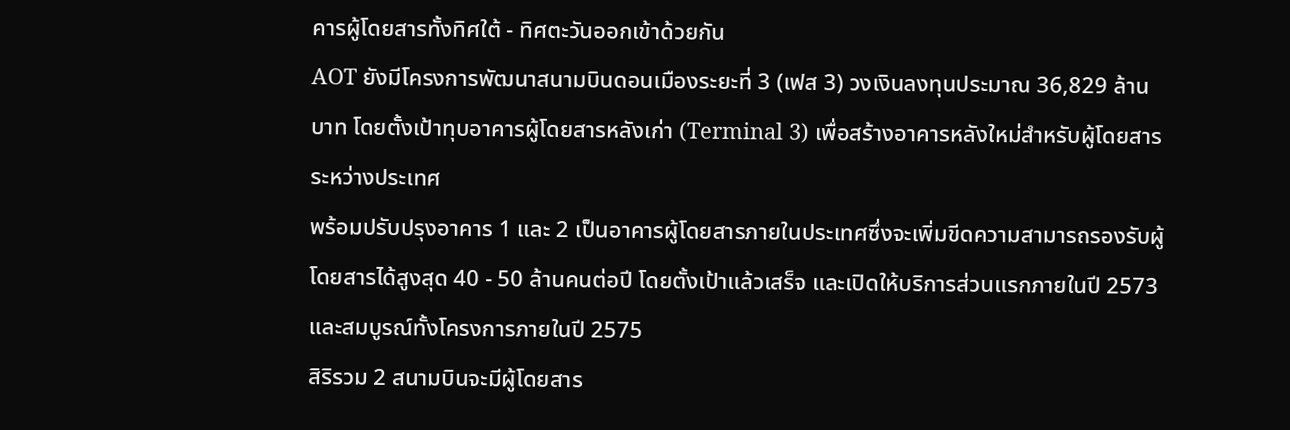คารผู้โดยสารทั้งทิศใต้ - ทิศตะวันออกเข้าด้วยกัน
AOT ยังมีโครงการพัฒนาสนามบินดอนเมืองระยะที่ 3 (เฟส 3) วงเงินลงทุนประมาณ 36,829 ล้านบาท โดยตั้งเป้าทุบอาคารผู้โดยสารหลังเก่า (Terminal 3) เพื่อสร้างอาคารหลังใหม่สำหรับผู้โดยสารระหว่างประเทศ
พร้อมปรับปรุงอาคาร 1 และ 2 เป็นอาคารผู้โดยสารภายในประเทศซึ่งจะเพิ่มขีดความสามารถรองรับผู้โดยสารได้สูงสุด 40 - 50 ล้านคนต่อปี โดยตั้งเป้าแล้วเสร็จ และเปิดให้บริการส่วนแรกภายในปี 2573 และสมบูรณ์ทั้งโครงการภายในปี 2575
สิริรวม 2 สนามบินจะมีผู้โดยสาร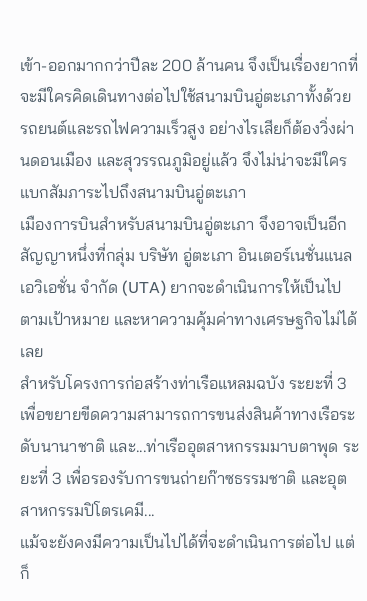เข้า-ออกมากกว่าปีละ 200 ล้านคน จึงเป็นเรื่องยากที่จะมีใครคิดเดินทางต่อไปใช้สนามบินอู่ตะเภาทั้งด้วยรถยนต์และรถไฟความเร็วสูง อย่างไรเสียก็ต้องวิ่งผ่านดอนเมือง และสุวรรณภูมิอยู่แล้ว จึงไม่น่าจะมีใครแบกสัมภาระไปถึงสนามบินอู่ตะเภา
เมืองการบินสำหรับสนามบินอู่ตะเภา จึงอาจเป็นอีกสัญญาหนึ่งที่กลุ่ม บริษัท อู่ตะเภา อินเตอร์เนชั่นแนล เอวิเอชั่น จำกัด (UTA) ยากจะดำเนินการให้เป็นไปตามเป้าหมาย และหาความคุ้มค่าทางเศรษฐกิจไม่ได้เลย
สำหรับโครงการก่อสร้างท่าเรือแหลมฉบัง ระยะที่ 3 เพื่อขยายขีดความสามารถการขนส่งสินค้าทางเรือระดับนานาชาติ และ...ท่าเรืออุตสาหกรรมมาบตาพุด ระยะที่ 3 เพื่อรองรับการขนถ่ายก๊าซธรรมชาติ และอุตสาหกรรมปิโตรเคมี...
แม้จะยังคงมีความเป็นไปได้ที่จะดำเนินการต่อไป แต่ก็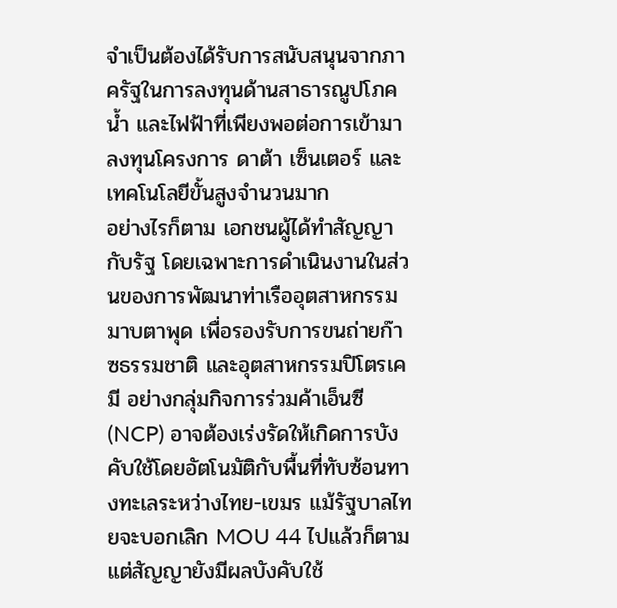จำเป็นต้องได้รับการสนับสนุนจากภาครัฐในการลงทุนด้านสาธารณูปโภค น้ำ และไฟฟ้าที่เพียงพอต่อการเข้ามาลงทุนโครงการ ดาต้า เซ็นเตอร์ และเทคโนโลยีขั้นสูงจำนวนมาก
อย่างไรก็ตาม เอกชนผู้ได้ทำสัญญากับรัฐ โดยเฉพาะการดำเนินงานในส่วนของการพัฒนาท่าเรืออุตสาหกรรมมาบตาพุด เพื่อรองรับการขนถ่ายก๊าซธรรมชาติ และอุตสาหกรรมปิโตรเคมี อย่างกลุ่มกิจการร่วมค้าเอ็นซี (NCP) อาจต้องเร่งรัดให้เกิดการบังคับใช้โดยอัตโนมัติกับพื้นที่ทับซ้อนทางทะเลระหว่างไทย-เขมร แม้รัฐบาลไทยจะบอกเลิก MOU 44 ไปแล้วก็ตาม แต่สัญญายังมีผลบังคับใช้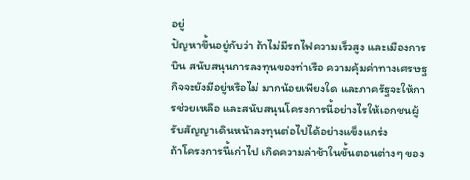อยู่
ปัญหาขึ้นอยู่กับว่า ถ้าไม่มีรถไฟความเร็วสูง และเมืองการบิน สนับสนุนการลงทุนของท่าเรือ ความคุ้มค่าทางเศรษฐกิจจะยังมีอยู่หรือไม่ มากน้อยเพียงใด และภาครัฐจะให้การช่วยเหลือ และสนับสนุนโครงการนี้อย่างไรให้เอกชนผู้รับสัญญาเดินหน้าลงทุนต่อไปได้อย่างแข็งแกร่ง
ถ้าโครงการนี้เก่าไป เกิดความล่าช้าในขั้นตอนต่างๆ ของ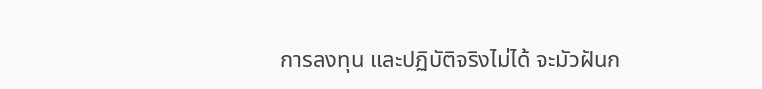การลงทุน และปฏิบัติจริงไม่ได้ จะมัวฝันก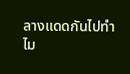ลางแดดกันไปทำไม